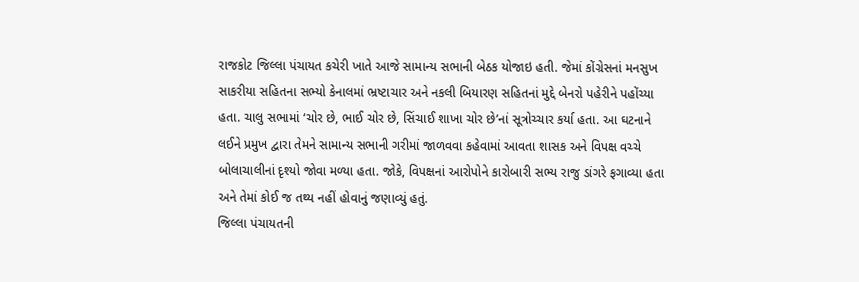રાજકોટ જિલ્લા પંચાયત કચેરી ખાતે આજે સામાન્ય સભાની બેઠક યોજાઇ હતી. જેમાં કોંગ્રેસનાં મનસુખ સાકરીયા સહિતના સભ્યો કેનાલમાં ભ્રષ્ટાચાર અને નકલી બિયારણ સહિતનાં મુદ્દે બેનરો પહેરીને પહોંચ્યા હતા. ચાલુ સભામાં ‘ચોર છે, ભાઈ ચોર છે, સિંચાઈ શાખા ચોર છે’નાં સૂત્રોચ્ચાર કર્યા હતા. આ ઘટનાને લઈને પ્રમુખ દ્વારા તેમને સામાન્ય સભાની ગરીમાં જાળવવા કહેવામાં આવતા શાસક અને વિપક્ષ વચ્ચે બોલાચાલીનાં દૃશ્યો જોવા મળ્યા હતા. જોકે, વિપક્ષનાં આરોપોને કારોબારી સભ્ય રાજુ ડાંગરે ફગાવ્યા હતા અને તેમાં કોઈ જ તથ્ય નહીં હોવાનું જણાવ્યું હતું.
જિલ્લા પંચાયતની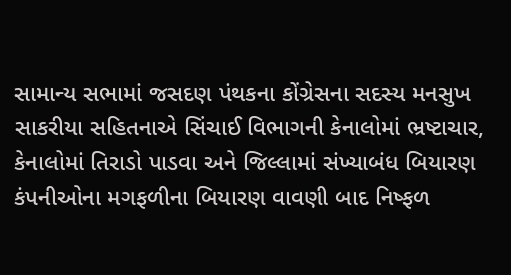સામાન્ય સભામાં જસદણ પંથકના કોંગ્રેસના સદસ્ય મનસુખ સાકરીયા સહિતનાએ સિંચાઈ વિભાગની કેનાલોમાં ભ્રષ્ટાચાર, કેનાલોમાં તિરાડો પાડવા અને જિલ્લામાં સંખ્યાબંધ બિયારણ કંપનીઓના મગફળીના બિયારણ વાવણી બાદ નિષ્ફળ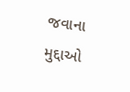જવાના મુદ્દાઓ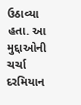ઉઠાવ્યા હતા. આ મુદ્દાઓની ચર્ચા દરમિયાન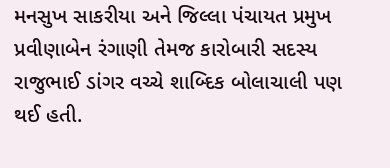મનસુખ સાકરીયા અને જિલ્લા પંચાયત પ્રમુખ પ્રવીણાબેન રંગાણી તેમજ કારોબારી સદસ્ય રાજુભાઈ ડાંગર વચ્ચે શાબ્દિક બોલાચાલી પણ થઈ હતી.